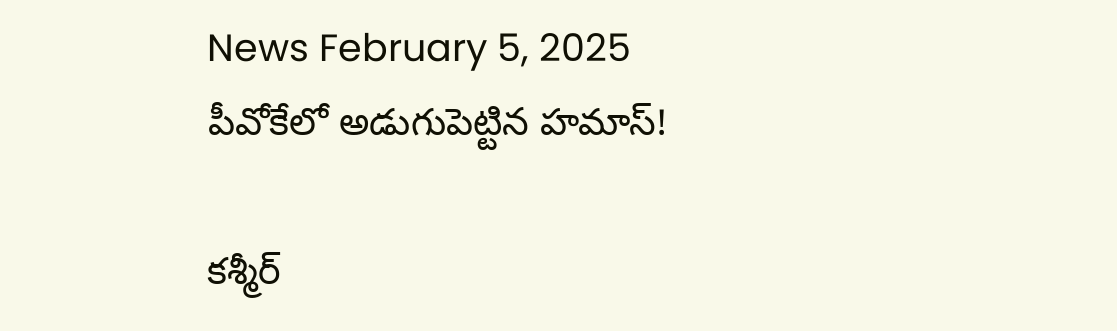News February 5, 2025
పీవోకేలో అడుగుపెట్టిన హమాస్!

కశ్మీర్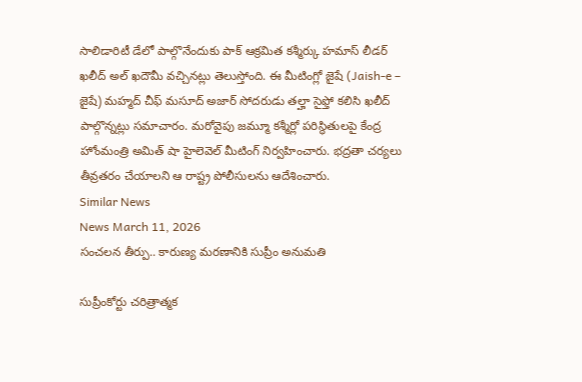సాలిడారిటీ డేలో పాల్గొనేందుకు పాక్ ఆక్రమిత కశ్మీర్కు హమాస్ లీడర్ ఖలీద్ అల్ ఖదౌమీ వచ్చినట్లు తెలుస్తోంది. ఈ మీటింగ్లో జైషే (Jaish-e – జైషే) మహ్మద్ చీఫ్ మసూద్ అజార్ సోదరుడు తల్హా సైఫ్తో కలిసి ఖలీద్ పాల్గొన్నట్లు సమాచారం. మరోవైపు జమ్మూ కశ్మీర్లో పరిస్థితులపై కేంద్ర హోంమంత్రి అమిత్ షా హైలెవెల్ మీటింగ్ నిర్వహించారు. భద్రతా చర్యలు తీవ్రతరం చేయాలని ఆ రాష్ట్ర పోలీసులను ఆదేశించారు.
Similar News
News March 11, 2026
సంచలన తీర్పు.. కారుణ్య మరణానికి సుప్రీం అనుమతి

సుప్రీంకోర్టు చరిత్రాత్మక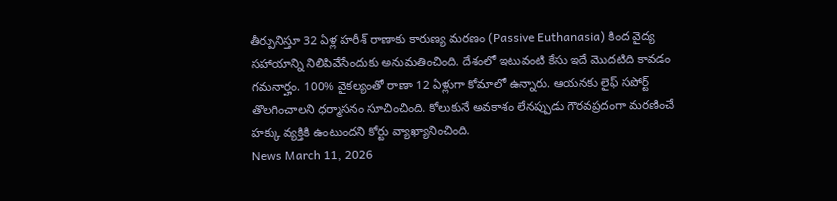తీర్పునిస్తూ 32 ఏళ్ల హరీశ్ రాణాకు కారుణ్య మరణం (Passive Euthanasia) కింద వైద్య సహాయాన్ని నిలిపివేసేందుకు అనుమతించింది. దేశంలో ఇటువంటి కేసు ఇదే మొదటిది కావడం గమనార్హం. 100% వైకల్యంతో రాణా 12 ఏళ్లుగా కోమాలో ఉన్నారు. ఆయనకు లైఫ్ సపోర్ట్ తొలగించాలని ధర్మాసనం సూచించింది. కోలుకునే అవకాశం లేనప్పుడు గౌరవప్రదంగా మరణించే హక్కు వ్యక్తికి ఉంటుందని కోర్టు వ్యాఖ్యానించింది.
News March 11, 2026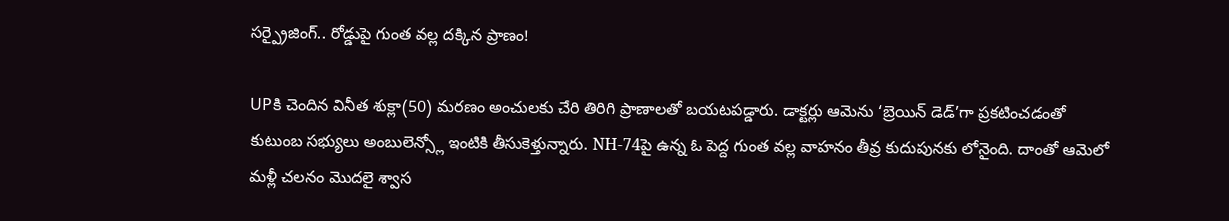సర్ప్రైజింగ్.. రోడ్డుపై గుంత వల్ల దక్కిన ప్రాణం!

UPకి చెందిన వినీత శుక్లా(50) మరణం అంచులకు చేరి తిరిగి ప్రాణాలతో బయటపడ్డారు. డాక్టర్లు ఆమెను ‘బ్రెయిన్ డెడ్’గా ప్రకటించడంతో కుటుంబ సభ్యులు అంబులెన్స్లో ఇంటికి తీసుకెళ్తున్నారు. NH-74పై ఉన్న ఓ పెద్ద గుంత వల్ల వాహనం తీవ్ర కుదుపునకు లోనైంది. దాంతో ఆమెలో మళ్లీ చలనం మొదలై శ్వాస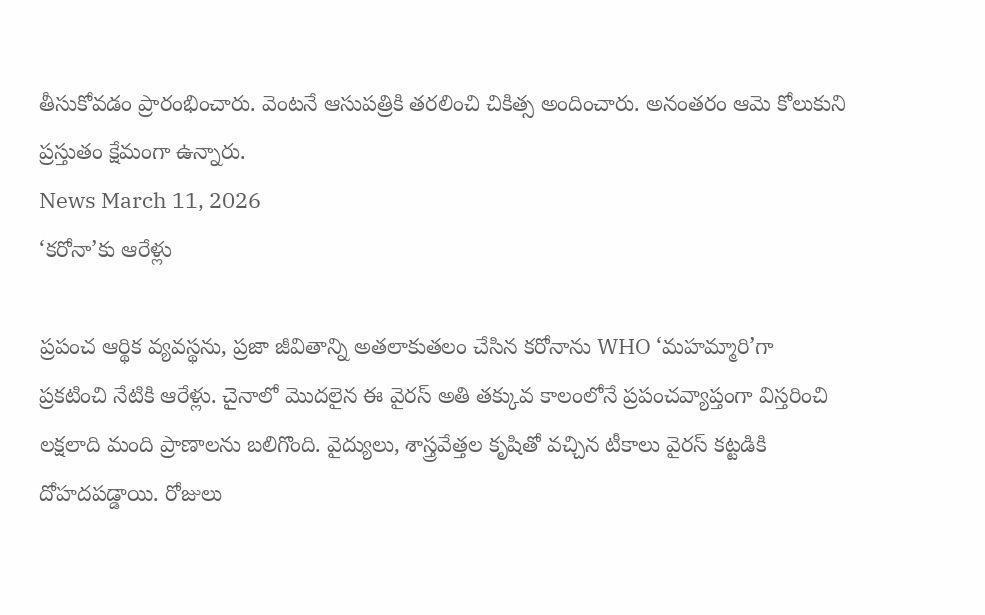తీసుకోవడం ప్రారంభించారు. వెంటనే ఆసుపత్రికి తరలించి చికిత్స అందించారు. అనంతరం ఆమె కోలుకుని ప్రస్తుతం క్షేమంగా ఉన్నారు.
News March 11, 2026
‘కరోనా’కు ఆరేళ్లు

ప్రపంచ ఆర్థిక వ్యవస్థను, ప్రజా జీవితాన్ని అతలాకుతలం చేసిన కరోనాను WHO ‘మహమ్మారి’గా ప్రకటించి నేటికి ఆరేళ్లు. చైనాలో మొదలైన ఈ వైరస్ అతి తక్కువ కాలంలోనే ప్రపంచవ్యాప్తంగా విస్తరించి లక్షలాది మంది ప్రాణాలను బలిగొంది. వైద్యులు, శాస్త్రవేత్తల కృషితో వచ్చిన టీకాలు వైరస్ కట్టడికి దోహదపడ్డాయి. రోజులు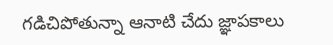గడిచిపోతున్నా ఆనాటి చేదు జ్ఞాపకాలు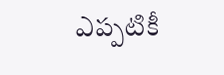ఎప్పటికీ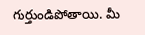గుర్తుండిపోతాయి. మీ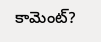కామెంట్?